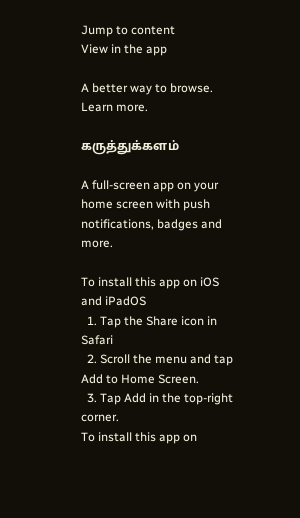Jump to content
View in the app

A better way to browse. Learn more.

கருத்துக்களம்

A full-screen app on your home screen with push notifications, badges and more.

To install this app on iOS and iPadOS
  1. Tap the Share icon in Safari
  2. Scroll the menu and tap Add to Home Screen.
  3. Tap Add in the top-right corner.
To install this app on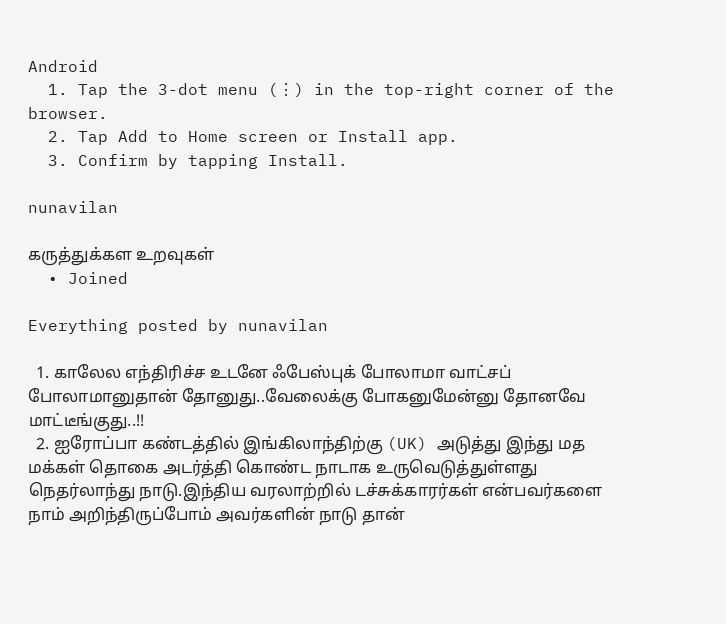Android
  1. Tap the 3-dot menu (⋮) in the top-right corner of the browser.
  2. Tap Add to Home screen or Install app.
  3. Confirm by tapping Install.

nunavilan

கருத்துக்கள உறவுகள்
  • Joined

Everything posted by nunavilan

  1. காலேல எந்திரிச்ச உடனே ஃபேஸ்புக் போலாமா வாட்சப் போலாமானுதான் தோனுது..வேலைக்கு போகனுமேன்னு தோனவே மாட்டீங்குது..!!
  2. ஐரோப்பா கண்டத்தில் இங்கிலாந்திற்கு (UK) அடுத்து இந்து மத மக்கள் தொகை அடர்த்தி கொண்ட நாடாக உருவெடுத்துள்ளது நெதர்லாந்து நாடு.இந்திய வரலாற்றில் டச்சுக்காரர்கள் என்பவர்களை நாம் அறிந்திருப்போம் அவர்களின் நாடு தான்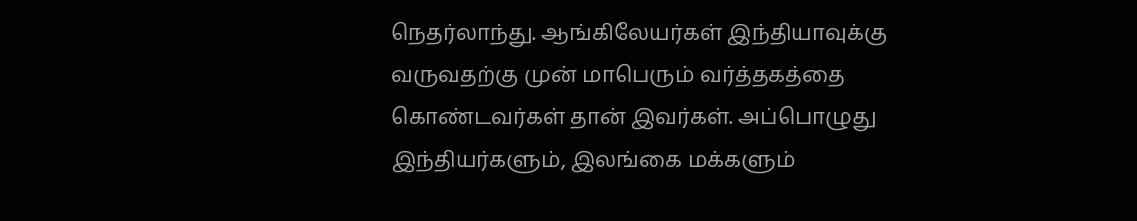நெதர்லாந்து. ஆங்கிலேயர்கள் இந்தியாவுக்கு வருவதற்கு முன் மாபெரும் வர்த்தகத்தை கொண்டவர்கள் தான் இவர்கள். அப்பொழுது இந்தியர்களும், இலங்கை மக்களும்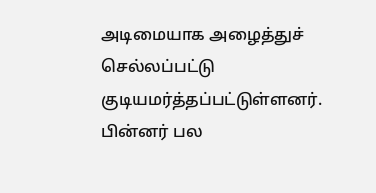அடிமையாக அழைத்துச் செல்லப்பட்டு குடியமர்த்தப்பட்டுள்ளனர். பின்னர் பல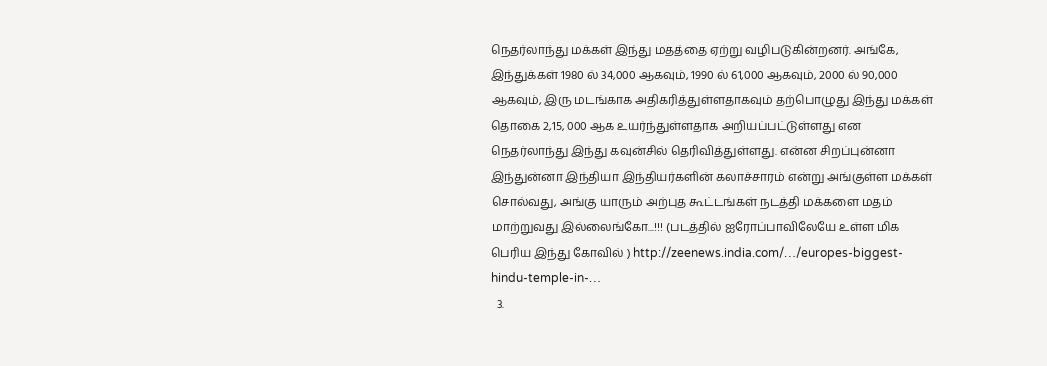நெதர்லாந்து மக்கள் இந்து மதத்தை ஏற்று வழிபடுகின்றனர். அங்கே, இந்துக்கள் 1980 ல் 34,000 ஆகவும், 1990 ல் 61,000 ஆகவும், 2000 ல் 90,000 ஆகவும், இரு மடங்காக அதிகரித்துள்ளதாகவும் தற்பொழுது இந்து மக்கள் தொகை 2,15, 000 ஆக உயர்ந்துள்ளதாக அறியப்பட்டுள்ளது என நெதர்லாந்து இந்து கவுன்சில் தெரிவித்துள்ளது. என்ன சிறப்புன்னா இந்துன்னா இந்தியா இந்தியர்களின் கலாச்சாரம் என்று அங்குள்ள மக்கள் சொல்வது, அங்கு யாரும் அற்புத கூட்டங்கள் நடத்தி மக்களை மதம் மாற்றுவது இல்லைங்கோ...!!! (படத்தில் ஐரோப்பாவிலேயே உள்ள மிக பெரிய இந்து கோவில் ) http://zeenews.india.com/…/europes-biggest-hindu-temple-in-…
  3.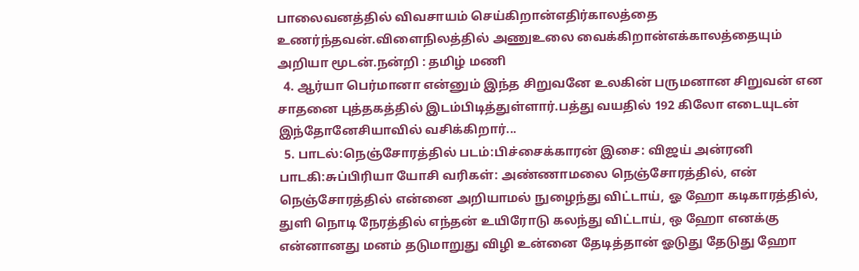பாலைவனத்தில் விவசாயம் செய்கிறான்எதிர்காலத்தை உணர்ந்தவன்.விளைநிலத்தில் அணுஉலை வைக்கிறான்எக்காலத்தையும் அறியா மூடன்.நன்றி : தமிழ் மணி
  4. ஆர்யா பெர்மானா என்னும் இந்த சிறுவனே உலகின் பருமனான சிறுவன் என சாதனை புத்தகத்தில் இடம்பிடித்துள்ளார்.பத்து வயதில் 192 கிலோ எடையுடன் இந்தோனேசியாவில் வசிக்கிறார்...
  5. பாடல்:நெஞ்சோரத்தில் படம்:பிச்சைக்காரன் இசை: விஜய் அன்ரனி பாடகி:சுப்பிரியா யோசி வரிகள்: அண்ணாமலை நெஞ்சோரத்தில், என் நெஞ்சோரத்தில் என்னை அறியாமல் நுழைந்து விட்டாய், ஓ ஹோ கடிகாரத்தில், துளி நொடி நேரத்தில் எந்தன் உயிரோடு கலந்து விட்டாய், ஒ ஹோ எனக்கு என்னானது மனம் தடுமாறுது விழி உன்னை தேடித்தான் ஓடுது தேடுது ஹோ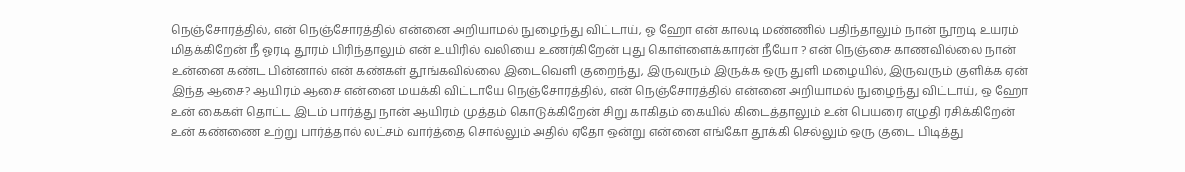நெஞ்சோரத்தில், என் நெஞ்சோரத்தில் என்னை அறியாமல் நுழைந்து விட்டாய், ஓ ஹோ என் காலடி மண்ணில் பதிந்தாலும் நான் நூறடி உயரம் மிதக்கிறேன் நீ ஓரடி தூரம் பிரிந்தாலும் என் உயிரில் வலியை உணர்கிறேன் புது கொள்ளைக்காரன் நீயோ ? என் நெஞ்சை காணவில்லை நான் உன்னை கண்ட பின்னால் என் கண்கள் தூங்கவில்லை இடைவெளி குறைந்து, இருவரும் இருக்க ஒரு துளி மழையில், இருவரும் குளிக்க ஏன் இந்த ஆசை? ஆயிரம் ஆசை என்னை மயக்கி விட்டாயே நெஞ்சோரத்தில், என் நெஞ்சோரத்தில் என்னை அறியாமல் நுழைந்து விட்டாய், ஒ ஹோ உன் கைகள் தொட்ட இடம் பார்த்து நான் ஆயிரம் முத்தம் கொடுக்கிறேன் சிறு காகிதம் கையில் கிடைத்தாலும் உன் பெயரை எழுதி ரசிக்கிறேன் உன் கண்ணை உற்று பார்த்தால் லட்சம் வார்த்தை சொல்லும் அதில் ஏதோ ஒன்று என்னை எங்கோ தூக்கி செல்லும் ஒரு குடை பிடித்து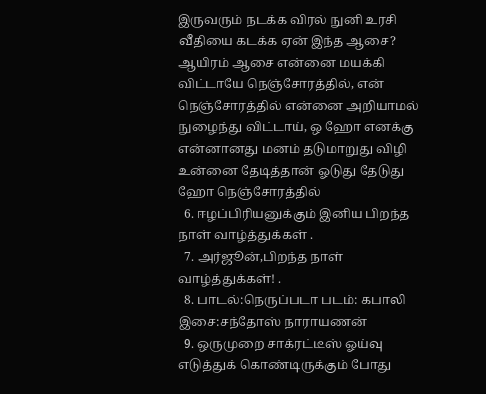இருவரும் நடக்க விரல் நுனி உரசி வீதியை கடக்க ஏன் இந்த ஆசை? ஆயிரம் ஆசை என்னை மயக்கி விட்டாயே நெஞ்சோரத்தில், என் நெஞ்சோரத்தில் என்னை அறியாமல் நுழைந்து விட்டாய், ஒ ஹோ எனக்கு என்னானது மனம் தடுமாறுது விழி உன்னை தேடித்தான் ஓடுது தேடுது ஹோ நெஞ்சோரத்தில்
  6. ஈழப்பிரியனுக்கும் இனிய பிறந்த நாள் வாழ்த்துக்கள் .
  7. அர்ஜூன்,பிறந்த நாள் வாழ்த்துக்கள்! .
  8. பாடல்:நெருப்படா படம்: கபாலி இசை:சந்தோஸ் நாராயணன்
  9. ஒருமுறை சாக்ரட்டீஸ் ஓய்வு எடுத்துக் கொண்டிருக்கும் போது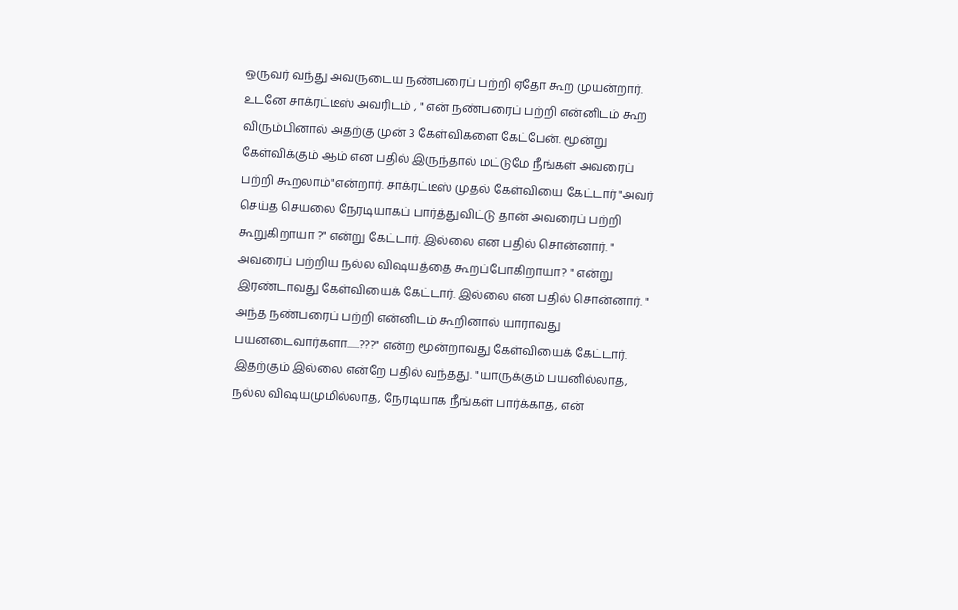ஒருவர் வந்து அவருடைய நண்பரைப் பற்றி ஏதோ கூற முயன்றார். உடனே சாக்ரட்டீஸ் அவரிடம் , " என் நண்பரைப் பற்றி என்னிடம் கூற விரும்பினால் அதற்கு முன் 3 கேள்விகளை கேட்பேன். மூன்று கேள்விக்கும் ஆம் என பதில் இருந்தால் மட்டுமே நீங்கள் அவரைப் பற்றி கூறலாம்"என்றார். சாக்ரட்டீஸ் முதல் கேள்வியை கேட்டார் "அவர் செய்த செயலை நேரடியாகப் பார்த்துவிட்டு தான் அவரைப் பற்றி கூறுகிறாயா ?" என்று கேட்டார். இல்லை என பதில் சொன்னார். " அவரைப் பற்றிய நல்ல விஷயத்தை கூறப்போகிறாயா? " என்று இரண்டாவது கேள்வியைக் கேட்டார். இல்லை என பதில் சொன்னார். " அந்த நண்பரைப் பற்றி என்னிடம் கூறினால் யாராவது பயனடைவார்களா......???" என்ற மூன்றாவது கேள்வியைக் கேட்டார். இதற்கும் இல்லை என்றே பதில் வந்தது. "யாருக்கும் பயனில்லாத, நல்ல விஷயமுமில்லாத, நேரடியாக நீங்கள் பார்க்காத, என்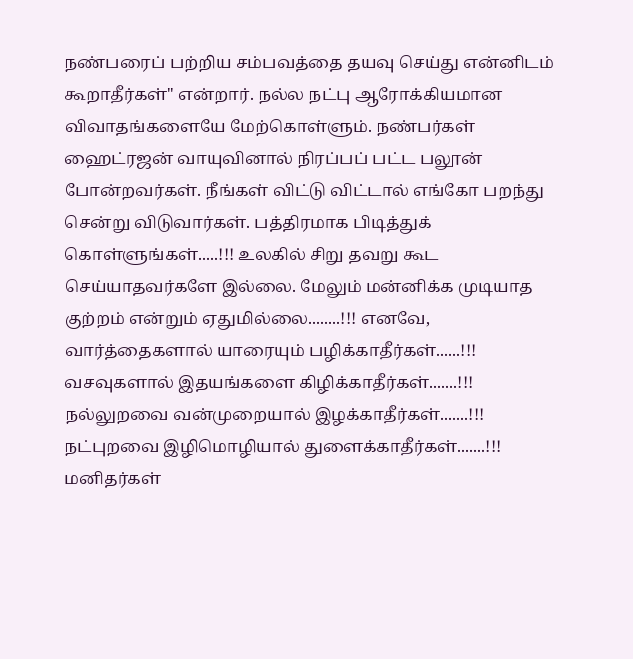நண்பரைப் பற்றிய சம்பவத்தை தயவு செய்து என்னிடம் கூறாதீர்கள்" என்றார். நல்ல நட்பு ஆரோக்கியமான விவாதங்களையே மேற்கொள்ளும். நண்பர்கள் ஹைட்ரஜன் வாயுவினால் நிரப்பப் பட்ட பலூன் போன்றவர்கள். நீங்கள் விட்டு விட்டால் எங்கோ பறந்து சென்று விடுவார்கள். பத்திரமாக பிடித்துக் கொள்ளுங்கள்.....!!! உலகில் சிறு தவறு கூட செய்யாதவர்களே இல்லை. மேலு‌ம் மன்னிக்க முடியாத குற்றம் என்றும் ஏதுமில்லை........!!! எனவே, வார்த்தைகளால் யாரையும் பழிக்காதீர்கள்......!!! வசவுகளால் இதயங்களை கிழிக்காதீர்கள்.......!!! நல்லுறவை வன்முறையால் இழக்காதீர்கள்.......!!! நட்புறவை இழிமொழியால் துளைக்காதீர்கள்.......!!! மனிதர்கள்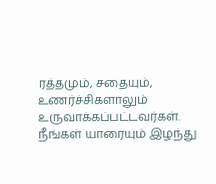ரத்தமும், சதையும், உணர்ச்சிகளாலும் உருவாக்கப்பட்டவர்கள். நீங்கள் யாரையும் இழந்து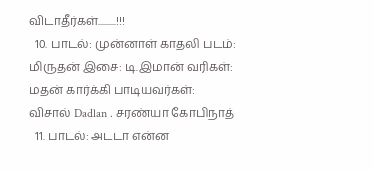விடாதீர்கள்.........!!!
  10. பாடல்: முன்னாள் காதலி படம்: மிருதன் இசை: டி.இமான் வரிகள்: மதன் கார்க்கி பாடியவர்கள்: விசால் Dadlan . சரண்யா கோபிநாத்
  11. பாடல்: அடடா என்ன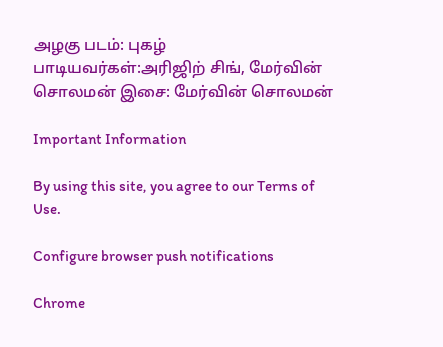அழகு படம்: புகழ் பாடியவர்கள்:அரிஜிற் சிங், மேர்வின் சொலமன் இசை: மேர்வின் சொலமன்

Important Information

By using this site, you agree to our Terms of Use.

Configure browser push notifications

Chrome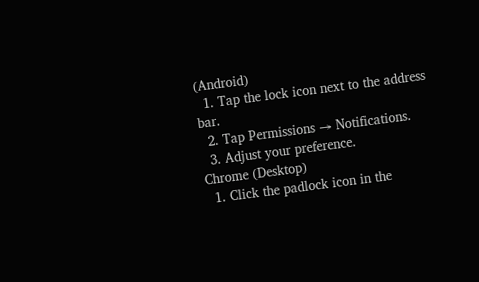(Android)
  1. Tap the lock icon next to the address bar.
  2. Tap Permissions → Notifications.
  3. Adjust your preference.
Chrome (Desktop)
  1. Click the padlock icon in the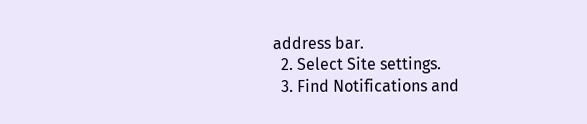address bar.
  2. Select Site settings.
  3. Find Notifications and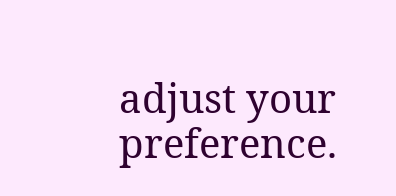adjust your preference.